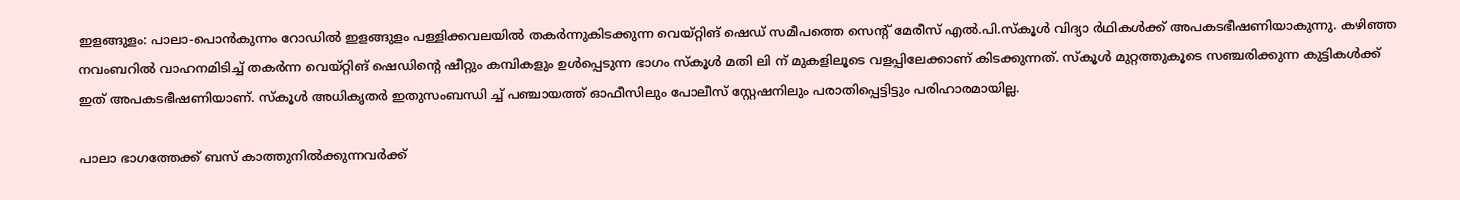ഇളങ്ങുളം: പാലാ-പൊൻകുന്നം റോഡിൽ ഇളങ്ങുളം പള്ളിക്കവലയിൽ തകർന്നുകിടക്കുന്ന വെയ്റ്റിങ് ഷെഡ് സമീപത്തെ സെന്റ് മേരീസ് എൽ.പി.സ്കൂൾ വിദ്യാ ർഥികൾക്ക് അപകടഭീഷണിയാകുന്നു. കഴിഞ്ഞ നവംബറിൽ വാഹനമിടിച്ച് തകർന്ന വെയ്റ്റിങ് ഷെഡിന്റെ ഷീറ്റും കമ്പികളും ഉൾപ്പെടുന്ന ഭാഗം സ്കൂൾ മതി ലി ന് മുകളിലൂടെ വളപ്പിലേക്കാണ് കിടക്കുന്നത്. സ്കൂൾ മുറ്റത്തുകൂടെ സഞ്ചരിക്കുന്ന കുട്ടികൾക്ക് ഇത് അപകടഭീഷണിയാണ്. സ്കൂൾ അധികൃതർ ഇതുസംബന്ധി ച്ച് പഞ്ചായത്ത് ഓഫീസിലും പോലീസ് സ്റ്റേഷനിലും പരാതിപ്പെട്ടിട്ടും പരിഹാരമായില്ല.

പാലാ ഭാഗത്തേക്ക് ബസ് കാത്തുനിൽക്കുന്നവർക്ക്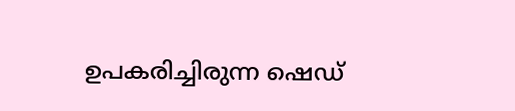ഉപകരിച്ചിരുന്ന ഷെഡ്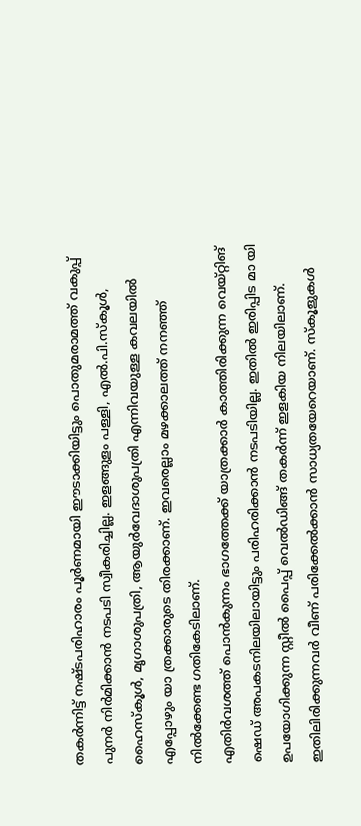തകർന്നിട്ട് നഷ്ടപരിഹാരം പൂർണമായി ഈടാക്കിയിട്ടും പൊതുമരാമത്ത് വകുപ്പ് പുനർ നിർമിക്കാൻ നടപടി സ്വീകരിച്ചില്ല. ഇളങ്ങുളം പള്ളി, എൽ.പി.സ്കൂൾ, ഹൈസ്കൂൾ, മൃഗാശുപത്രി, ആയുർവേദാശുപത്രി എന്നിവയുള്ള കവലയിൽ എപ്പോഴും യാ ത്രക്കാരുടെ തിരക്കാണ്. ഇവരെല്ലാം മഴക്കാലത്ത് നനഞ്ഞ് നിൽക്കേണ്ട ഗതികേടിലാണ്.
എതിർവശത്ത് പൊൻകുന്നം ഭാഗത്തേക്ക് യാത്രക്കാർ കാത്തിരിക്കുന്ന വെയ്റ്റിങ് ഷെഡ് അപകടനിലയിലായിട്ടും പരിഹരിക്കാൻ നടപടിയില്ല. ഇതിൽ ഇരിപ്പിട മാ യി ഉപയോഗിക്കുന്ന സ്റ്റീൽ പൈപ്പ് വെൽഡിങ്ങ് തകർന്ന് ഇളകിയ നിലയിലാണ്. ഇതിലിരിക്കുന്നവർ വീണ് പരിക്കേൽക്കാൻ സാധ്യതയേറെയാണ്. സ്കൂളുകൾ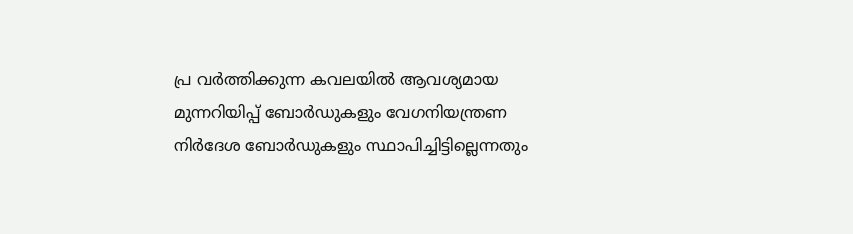പ്ര വർത്തിക്കുന്ന കവലയിൽ ആവശ്യമായ മുന്നറിയിപ്പ് ബോർഡുകളും വേഗനിയന്ത്രണ നിർദേശ ബോർഡുകളും സ്ഥാപിച്ചിട്ടില്ലെന്നതും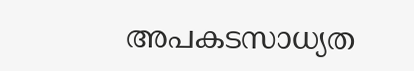അപകടസാധ്യത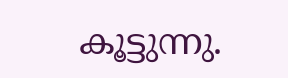കൂട്ടുന്നു.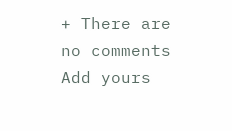+ There are no comments
Add yours